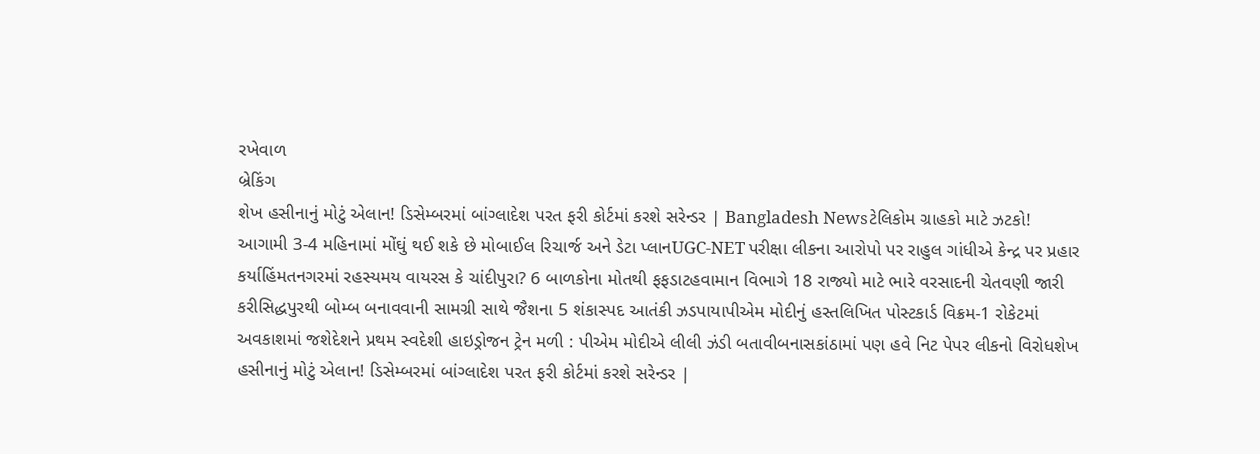રખેવાળ
બ્રેકિંગ
શેખ હસીનાનું મોટું એલાન! ડિસેમ્બરમાં બાંગ્લાદેશ પરત ફરી કોર્ટમાં કરશે સરેન્ડર | Bangladesh Newsટેલિકોમ ગ્રાહકો માટે ઝટકો! આગામી 3-4 મહિનામાં મોંઘું થઈ શકે છે મોબાઈલ રિચાર્જ અને ડેટા પ્લાનUGC-NET પરીક્ષા લીકના આરોપો પર રાહુલ ગાંધીએ કેન્દ્ર પર પ્રહાર કર્યાહિંમતનગરમાં રહસ્યમય વાયરસ કે ચાંદીપુરા? 6 બાળકોના મોતથી ફફડાટહવામાન વિભાગે 18 રાજ્યો માટે ભારે વરસાદની ચેતવણી જારી કરીસિદ્ધપુરથી બોમ્બ બનાવવાની સામગ્રી સાથે જૈશના 5 શંકાસ્પદ આતંકી ઝડપાયાપીએમ મોદીનું હસ્તલિખિત પોસ્ટકાર્ડ વિક્રમ-1 રોકેટમાં અવકાશમાં જશેદેશને પ્રથમ સ્વદેશી હાઇડ્રોજન ટ્રેન મળી : પીએમ મોદીએ લીલી ઝંડી બતાવીબનાસકાંઠામાં પણ હવે નિટ પેપર લીકનો વિરોધશેખ હસીનાનું મોટું એલાન! ડિસેમ્બરમાં બાંગ્લાદેશ પરત ફરી કોર્ટમાં કરશે સરેન્ડર |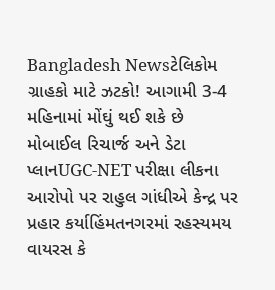Bangladesh Newsટેલિકોમ ગ્રાહકો માટે ઝટકો! આગામી 3-4 મહિનામાં મોંઘું થઈ શકે છે મોબાઈલ રિચાર્જ અને ડેટા પ્લાનUGC-NET પરીક્ષા લીકના આરોપો પર રાહુલ ગાંધીએ કેન્દ્ર પર પ્રહાર કર્યાહિંમતનગરમાં રહસ્યમય વાયરસ કે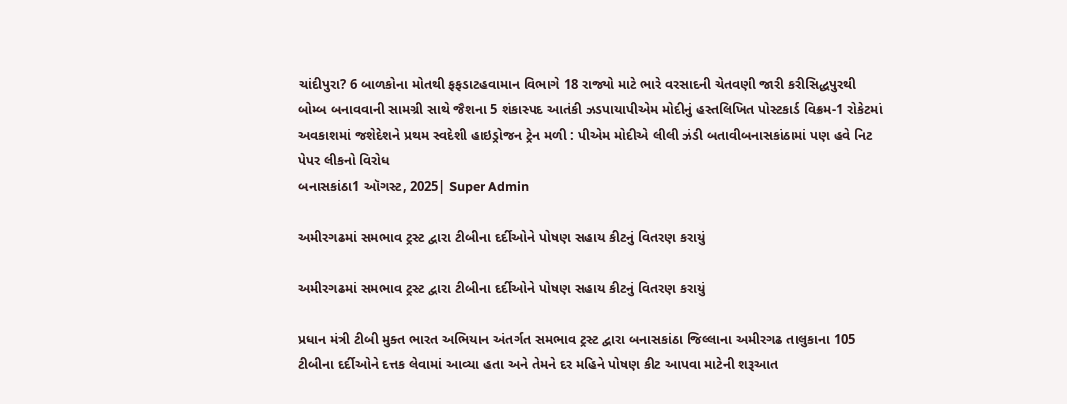ચાંદીપુરા? 6 બાળકોના મોતથી ફફડાટહવામાન વિભાગે 18 રાજ્યો માટે ભારે વરસાદની ચેતવણી જારી કરીસિદ્ધપુરથી બોમ્બ બનાવવાની સામગ્રી સાથે જૈશના 5 શંકાસ્પદ આતંકી ઝડપાયાપીએમ મોદીનું હસ્તલિખિત પોસ્ટકાર્ડ વિક્રમ-1 રોકેટમાં અવકાશમાં જશેદેશને પ્રથમ સ્વદેશી હાઇડ્રોજન ટ્રેન મળી : પીએમ મોદીએ લીલી ઝંડી બતાવીબનાસકાંઠામાં પણ હવે નિટ પેપર લીકનો વિરોધ
બનાસકાંઠા1 ઑગસ્ટ, 2025| Super Admin

અમીરગઢમાં સમભાવ ટ્રસ્ટ દ્વારા ટીબીના દર્દીઓને પોષણ સહાય કીટનું વિતરણ કરાયું

અમીરગઢમાં સમભાવ ટ્રસ્ટ દ્વારા ટીબીના દર્દીઓને પોષણ સહાય કીટનું વિતરણ કરાયું

પ્રધાન મંત્રી ટીબી મુક્ત ભારત અભિયાન અંતર્ગત સમભાવ ટ્રસ્ટ દ્વારા બનાસકાંઠા જિલ્લાના અમીરગઢ તાલુકાના 105 ટીબીના દર્દીઓને દત્તક લેવામાં આવ્યા હતા અને તેમને દર મહિને પોષણ કીટ આપવા માટેની શરૂઆત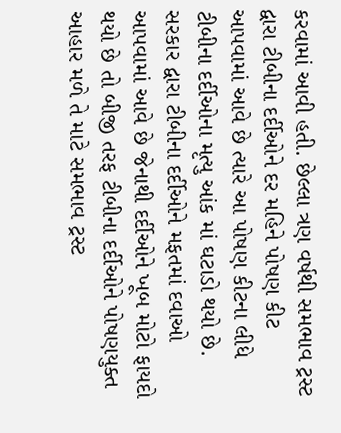કરવામાં આવી હતી. છેલ્લા ત્રણ વર્ષથી સમભાવ ટ્રસ્ટ દ્વારા ટીબીના દર્દીઓને દર મહિને પોષણ કીટ આપવામાં આવે છે ત્યારે આ પોષણ કીટના લીધે ટીબીના દર્દીઓના મૃત્યુ આંક માં ઘટાડો થયો છે. સરકાર દ્વારા ટીબીના દર્દીઓને મફતમાં દવાઓ આપવામાં આવે છે જેનાથી દર્દીઓને ખૂબ મોટો ફાયદો થયો છે તો બીજી તરફ ટીબીના દર્દીઓને પોષણયુક્ત આહાર મળે તે માટે સમભાવ ટ્રસ્ટ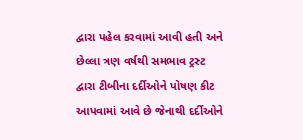દ્વારા પહેલ કરવામાં આવી હતી અને છેલ્લા ત્રણ વર્ષથી સમભાવ ટ્રસ્ટ દ્વારા ટીબીના દર્દીઓને પોષણ કીટ આપવામાં આવે છે જેનાથી દર્દીઓને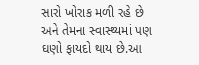સારો ખોરાક મળી રહે છે અને તેમના સ્વાસ્થ્યમાં પણ ઘણો ફાયદો થાય છે.આ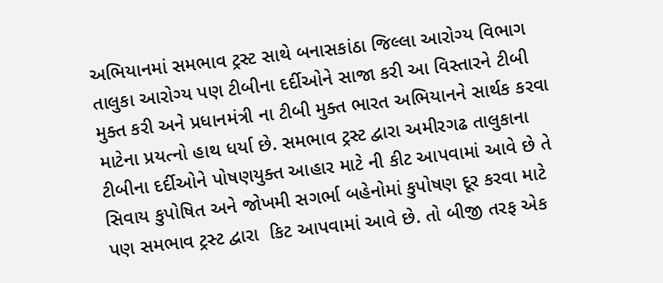અભિયાનમાં સમભાવ ટ્રસ્ટ સાથે બનાસકાંઠા જિલ્લા આરોગ્ય વિભાગ તાલુકા આરોગ્ય પણ ટીબીના દર્દીઓને સાજા કરી આ વિસ્તારને ટીબી મુક્ત કરી અને પ્રધાનમંત્રી ના ટીબી મુક્ત ભારત અભિયાનને સાર્થક કરવા માટેના પ્રયત્નો હાથ ધર્યા છે. સમભાવ ટ્રસ્ટ દ્વારા અમીરગઢ તાલુકાના ટીબીના દર્દીઓને પોષણયુક્ત આહાર માટે ની કીટ આપવામાં આવે છે તે સિવાય કુપોષિત અને જોખમી સગર્ભા બહેનોમાં કુપોષણ દૂર કરવા માટે પણ સમભાવ ટ્રસ્ટ દ્વારા  કિટ આપવામાં આવે છે. તો બીજી તરફ એક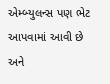એમ્બ્યુલન્સ પણ ભેટ આપવામાં આવી છે અને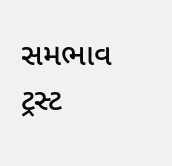સમભાવ ટ્રસ્ટ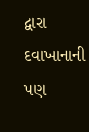દ્વારા દવાખાનાની પણ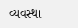વ્યવસ્થા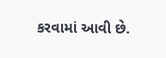કરવામાં આવી છે.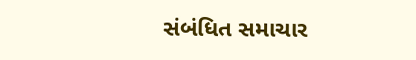સંબંધિત સમાચાર